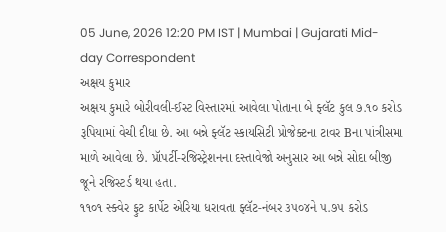05 June, 2026 12:20 PM IST | Mumbai | Gujarati Mid-day Correspondent
અક્ષય કુમાર
અક્ષય કુમારે બોરીવલી-ઈસ્ટ વિસ્તારમાં આવેલા પોતાના બે ફ્લૅટ કુલ ૭.૧૦ કરોડ રૂપિયામાં વેચી દીધા છે. આ બન્ને ફ્લૅટ સ્કાયસિટી પ્રોજેક્ટના ટાવર Bના પાંત્રીસમા માળે આવેલા છે. પ્રૉપર્ટી-રજિસ્ટ્રેશનના દસ્તાવેજો અનુસાર આ બન્ને સોદા બીજી જૂને રજિસ્ટર્ડ થયા હતા.
૧૧૦૧ સ્ક્વેર ફુટ કાર્પેટ એરિયા ધરાવતા ફ્લૅટ-નંબર ૩૫૦૪ને ૫.૭૫ કરોડ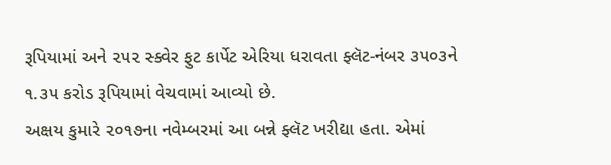રૂપિયામાં અને ૨૫૨ સ્ક્વેર ફુટ કાર્પેટ એરિયા ધરાવતા ફ્લૅટ-નંબર ૩૫૦૩ને ૧.૩૫ કરોડ રૂપિયામાં વેચવામાં આવ્યો છે.
અક્ષય કુમારે ૨૦૧૭ના નવેમ્બરમાં આ બન્ને ફ્લૅટ ખરીદ્યા હતા. એમાં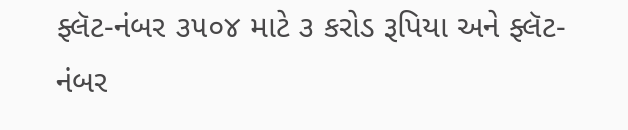ફ્લૅટ-નંબર ૩૫૦૪ માટે ૩ કરોડ રૂપિયા અને ફ્લૅટ-નંબર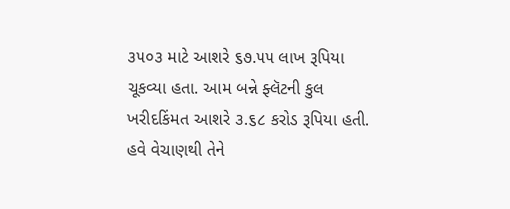૩૫૦૩ માટે આશરે ૬૭.૫૫ લાખ રૂપિયા ચૂકવ્યા હતા. આમ બન્ને ફ્લૅટની કુલ ખરીદકિંમત આશરે ૩.૬૮ કરોડ રૂપિયા હતી. હવે વેચાણથી તેને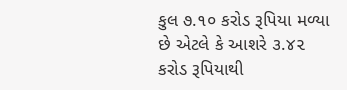કુલ ૭.૧૦ કરોડ રૂપિયા મળ્યા છે એટલે કે આશરે ૩.૪૨ કરોડ રૂપિયાથી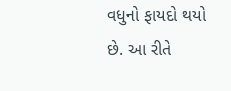વધુનો ફાયદો થયો છે. આ રીતે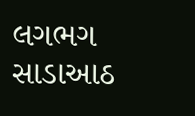લગભગ સાડાઆઠ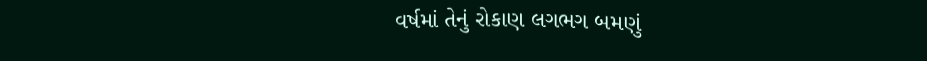વર્ષમાં તેનું રોકાણ લગભગ બમણું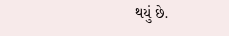થયું છે.